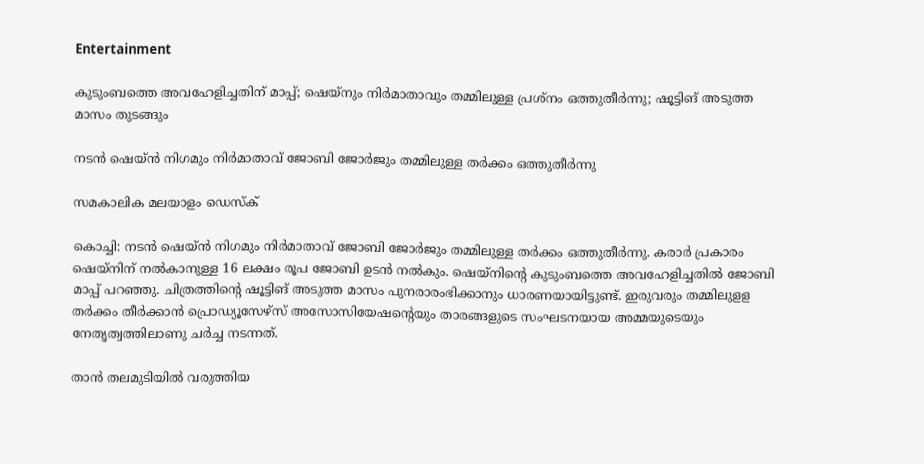Entertainment

കുടുംബത്തെ അവഹേളിച്ചതിന് മാപ്പ്; ഷെയ്‌നും നിര്‍മാതാവും തമ്മിലുള്ള പ്രശ്‌നം ഒത്തുതീര്‍ന്നു; ഷൂട്ടിങ് അടുത്ത മാസം തുടങ്ങും

നടന്‍ ഷെയ്ന്‍ നിഗമും നിര്‍മാതാവ് ജോബി ജോര്‍ജും തമ്മിലുള്ള തര്‍ക്കം ഒത്തുതീര്‍ന്നു

സമകാലിക മലയാളം ഡെസ്ക്

കൊച്ചി: നടന്‍ ഷെയ്ന്‍ നിഗമും നിര്‍മാതാവ് ജോബി ജോര്‍ജും തമ്മിലുള്ള തര്‍ക്കം ഒത്തുതീര്‍ന്നു. കരാര്‍ പ്രകാരം ഷെയ്‌നിന് നല്‍കാനുള്ള 16 ലക്ഷം രൂപ ജോബി ഉടന്‍ നല്‍കും. ഷെയ്‌നിന്റെ കുടുംബത്തെ അവഹേളിച്ചതില്‍ ജോബി മാപ്പ് പറഞ്ഞു. ചിത്രത്തിന്റെ ഷൂട്ടിങ് അടുത്ത മാസം പുനരാരംഭിക്കാനും ധാരണയായിട്ടുണ്ട്. ഇരുവരും തമ്മിലുളള തര്‍ക്കം തീര്‍ക്കാന്‍ പ്രൊഡ്യൂസേഴ്‌സ് അസോസിയേഷന്റെയും താരങ്ങളുടെ സംഘടനയായ അമ്മയുടെയും നേതൃത്വത്തിലാണു ചര്‍ച്ച നടന്നത്.

താന്‍ തലമുടിയില്‍ വരുത്തിയ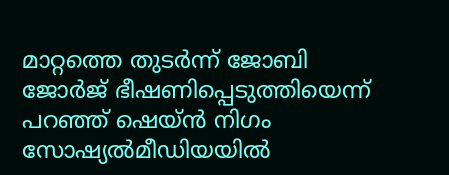മാറ്റത്തെ തുടര്‍ന്ന് ജോബി ജോര്‍ജ് ഭീഷണിപ്പെടുത്തിയെന്ന് പറഞ്ഞ് ഷെയ്ന്‍ നിഗം സോഷ്യല്‍മീഡിയയില്‍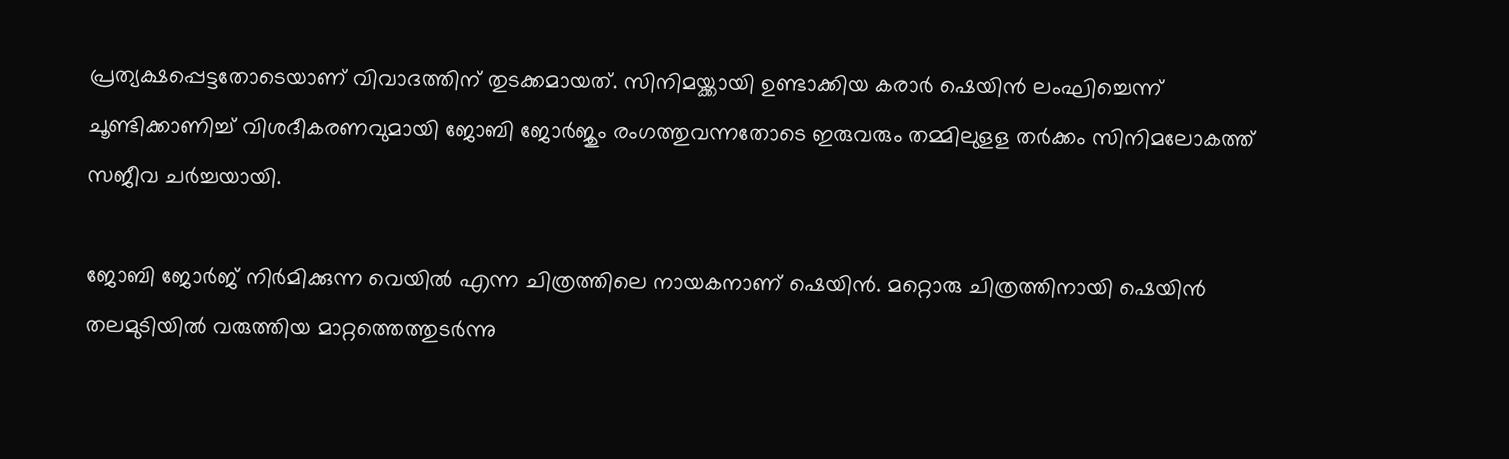പ്രത്യക്ഷപ്പെട്ടതോടെയാണ് വിവാദത്തിന് തുടക്കമായത്. സിനിമയ്ക്കായി ഉണ്ടാക്കിയ കരാര്‍ ഷെയിന്‍ ലംഘിച്ചെന്ന് ചൂണ്ടിക്കാണിച്ച് വിശദീകരണവുമായി ജോബി ജോര്‍ജും രംഗത്തുവന്നതോടെ ഇരുവരും തമ്മിലുളള തര്‍ക്കം സിനിമലോകത്ത് സജീവ ചര്‍ച്ചയായി.

ജോബി ജോര്‍ജ് നിര്‍മിക്കുന്ന വെയില്‍ എന്ന ചിത്രത്തിലെ നായകനാണ് ഷെയിന്‍. മറ്റൊരു ചിത്രത്തിനായി ഷെയിന്‍ തലമുടിയില്‍ വരുത്തിയ മാറ്റത്തെത്തുടര്‍ന്നു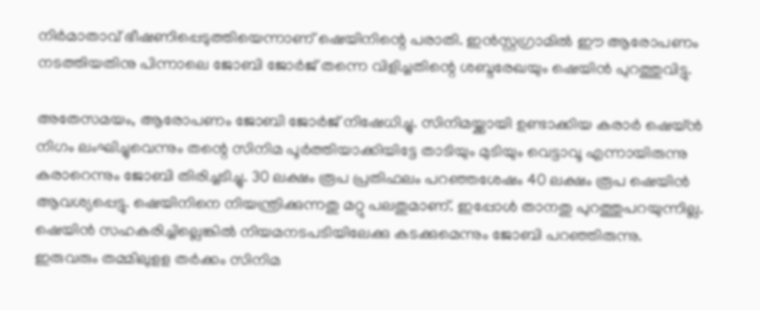നിര്‍മാതാവ് ഭീഷണിപ്പെടുത്തിയെന്നാണ് ഷെയിനിന്റെ പരാതി. ഇന്‍സ്റ്റഗ്രാമില്‍ ഈ ആരോപണം നടത്തിയതിനു പിന്നാലെ ജോബി ജോര്‍ജ് തന്നെ വിളിച്ചതിന്റെ ശബ്ദരേഖയും ഷെയിന്‍ പുറത്തുവിട്ടു.

അതേസമയം, ആരോപണം ജോബി ജോര്‍ജ് നിഷേധിച്ചു. സിനിമയ്ക്കായി ഉണ്ടാക്കിയ കരാര്‍ ഷെയ്ന്‍ നിഗം ലംഘിച്ചുവെന്നും തന്റെ സിനിമ പൂര്‍ത്തിയാക്കിയിട്ടേ താടിയും മുടിയും വെട്ടാവൂ എന്നായിരുന്നു കരാറെന്നും ജോബി തിരിച്ചടിച്ചു. 30 ലക്ഷം രൂപ പ്രതിഫലം പറഞ്ഞശേഷം 40 ലക്ഷം രൂപ ഷെയിന്‍ ആവശ്യപ്പെട്ടു. ഷെയിനിനെ നിയന്ത്രിക്കുന്നതു മറ്റു പലതുമാണ്. ഇപ്പോള്‍ താനതു പുറത്തുപറയുന്നില്ല. ഷെയിന്‍ സഹകരിച്ചില്ലെങ്കില്‍ നിയമനടപടിയിലേക്കു കടക്കുമെന്നും ജോബി പറഞ്ഞിരുന്നു. ഇരുവരും തമ്മിലുളള തര്‍ക്കം സിനിമ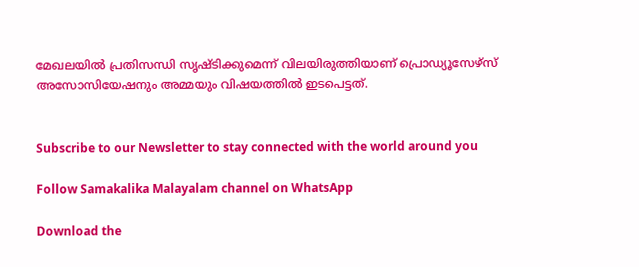മേഖലയില്‍ പ്രതിസന്ധി സൃഷ്ടിക്കുമെന്ന് വിലയിരുത്തിയാണ് പ്രൊഡ്യൂസേഴ്‌സ് അസോസിയേഷനും അമ്മയും വിഷയത്തില്‍ ഇടപെട്ടത്.


Subscribe to our Newsletter to stay connected with the world around you

Follow Samakalika Malayalam channel on WhatsApp

Download the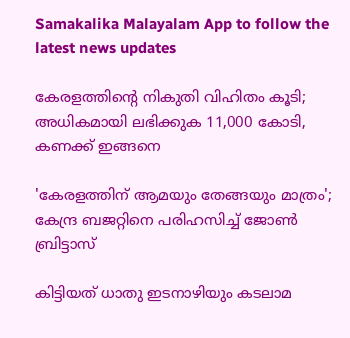Samakalika Malayalam App to follow the latest news updates

കേരളത്തിന്റെ നികുതി വിഹിതം കൂടി; അധികമായി ലഭിക്കുക 11,000 കോടി, കണക്ക് ഇങ്ങനെ

'കേരളത്തിന് ആമയും തേങ്ങയും മാത്രം'; കേന്ദ്ര ബജറ്റിനെ പരിഹസിച്ച് ജോണ്‍ ബ്രിട്ടാസ്

കിട്ടിയത് ധാതു ഇടനാഴിയും കടലാമ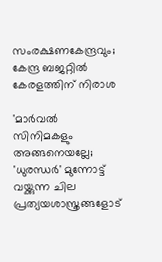സംരക്ഷണകേന്ദ്രവും; കേന്ദ്ര ബജറ്റിൽ കേരളത്തിന് നിരാശ

'മാർവൽ സിനിമകളും അങ്ങനെയല്ലേ; 'ധുരന്ധർ' മുന്നോട്ട് വയ്ക്കുന്ന ചില പ്രത്യയശാസ്ത്രങ്ങളോട്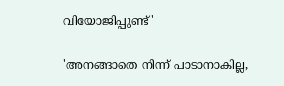വിയോജിപ്പുണ്ട്'

'അനങ്ങാതെ നിന്ന് പാടാനാകില്ല,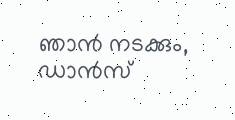ഞാന്‍ നടക്കും, ഡാന്‍സ്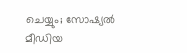ചെയ്യും; സോഷ്യല്‍ മീഡിയ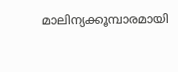മാലിന്യക്കൂമ്പാരമായി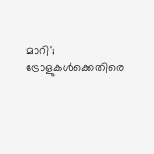മാറി'; ട്രോളുകള്‍ക്കെതിരെ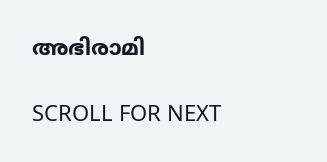അഭിരാമി

SCROLL FOR NEXT